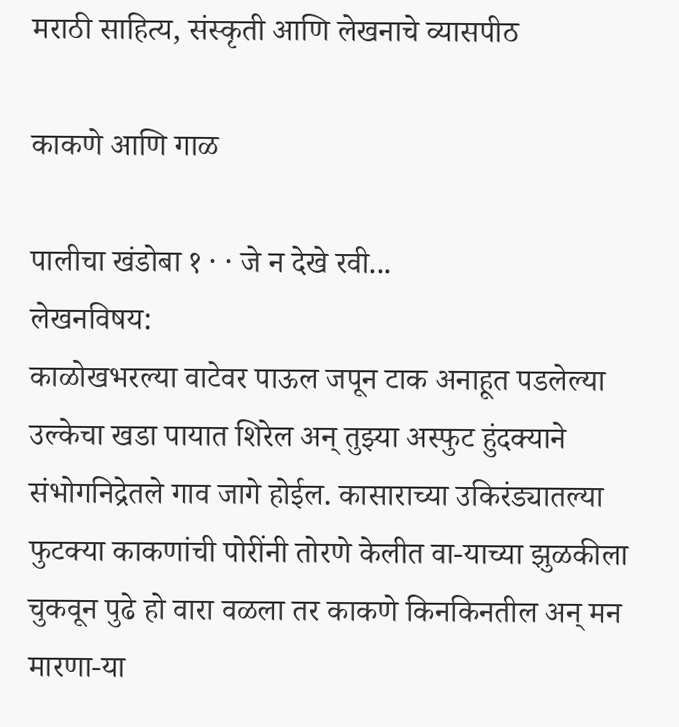मराठी साहित्य, संस्कृती आणि लेखनाचे व्यासपीठ

काकणे आणि गाळ

पालीचा खंडोबा १ · · जे न देखे रवी...
लेखनविषय:
काळोखभरल्या वाटेवर पाऊल जपून टाक अनाहूत पडलेल्या उल्केचा खडा पायात शिरेल अन् तुझ्या अस्फुट हुंदक्याने संभोगनिद्रेतले गाव जागे होईल. कासाराच्या उकिरंड्यातल्या फुटक्या काकणांची पोरींनी तोरणे केलीत वा-याच्या झुळकीला चुकवून पुढे हो वारा वळला तर काकणे किनकिनतील अन् मन मारणा-या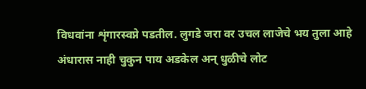विधवांना शृंगारस्वप्ने पडतील. लुगडे जरा वर उचल लाजेचे भय तुला आहे अंधारास नाही चुकुन पाय अडकेल अन् धुळीचे लोट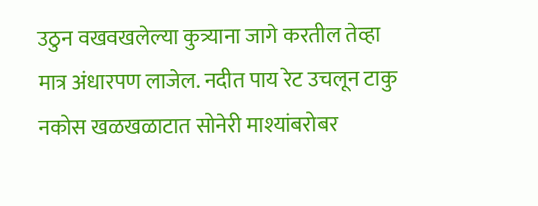उठुन वखवखलेल्या कुत्र्याना जागे करतील तेव्हा मात्र अंधारपण लाजेल. नदीत पाय रेट उचलून टाकु नकोस खळखळाटात सोनेरी माश्यांबरोबर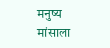मनुष्य मांसाला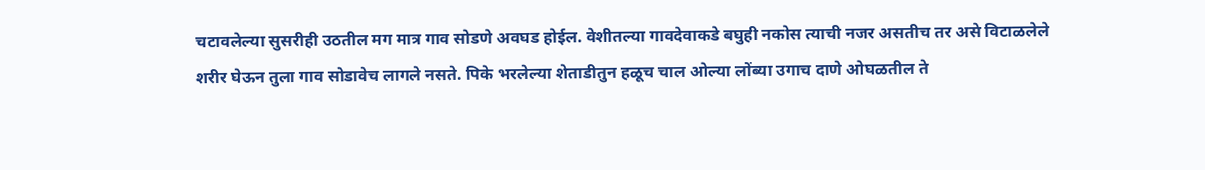चटावलेल्या सुसरीही उठतील मग मात्र गाव सोडणे अवघड होईल. वेशीतल्या गावदेवाकडे बघुही नकोस त्याची नजर असतीच तर असे विटाळलेले शरीर घेऊन तुला गाव सोडावेच लागले नसते. पिके भरलेल्या शेताडीतुन हळूच चाल ओल्या लोंब्या उगाच दाणे ओघळतील ते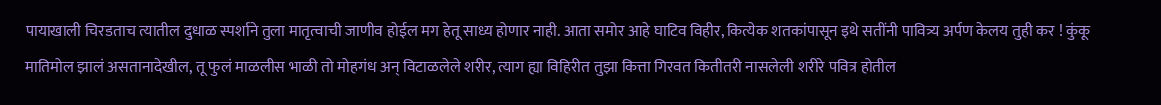पायाखाली चिरडताच त्यातील दुधाळ स्पर्शाने तुला मातृत्वाची जाणीव होईल मग हेतू साध्य होणार नाही. आता समोर आहे घाटिव विहीर, कित्येक शतकांपासून इथे सतींनी पावित्र्य अर्पण केलय तुही कर ! कुंकू मातिमोल झालं असतानादेखील, तू फुलं माळलीस भाळी तो मोहगंध अन् विटाळलेले शरीर, त्याग ह्या विहिरीत तुझा कित्ता गिरवत कितीतरी नासलेली शरीरे पवित्र होतील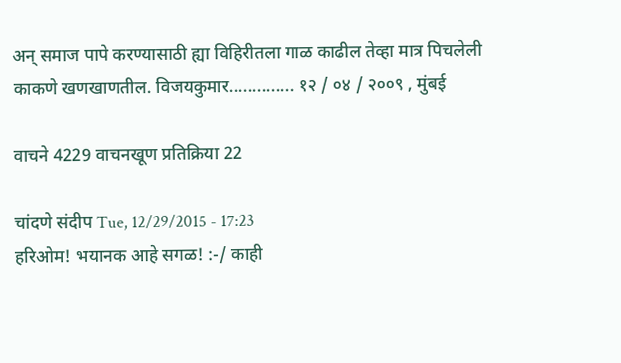अन् समाज पापे करण्यासाठी ह्या विहिरीतला गाळ काढील तेव्हा मात्र पिचलेली काकणे खणखाणतील. विजयकुमार.............. १२ / ०४ / २००९ , मुंबई

वाचने 4229 वाचनखूण प्रतिक्रिया 22

चांदणे संदीप Tue, 12/29/2015 - 17:23
हरिओम! भयानक आहे सगळ! :-/ काही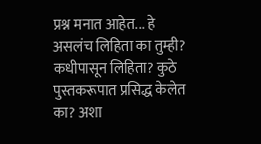प्रश्न मनात आहेत... हे असलंच लिहिता का तुम्ही? कधीपासून लिहिता? कुठे पुस्तकरूपात प्रसिद्ध केलेत का? अशा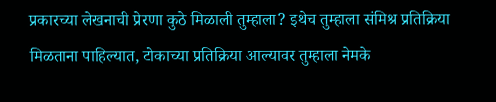प्रकारच्या लेखनाची प्रेरणा कुठे मिळाली तुम्हाला? इथेच तुम्हाला संमिश्र प्रतिक्रिया मिळताना पाहिल्यात, टोकाच्या प्रतिक्रिया आल्यावर तुम्हाला नेमके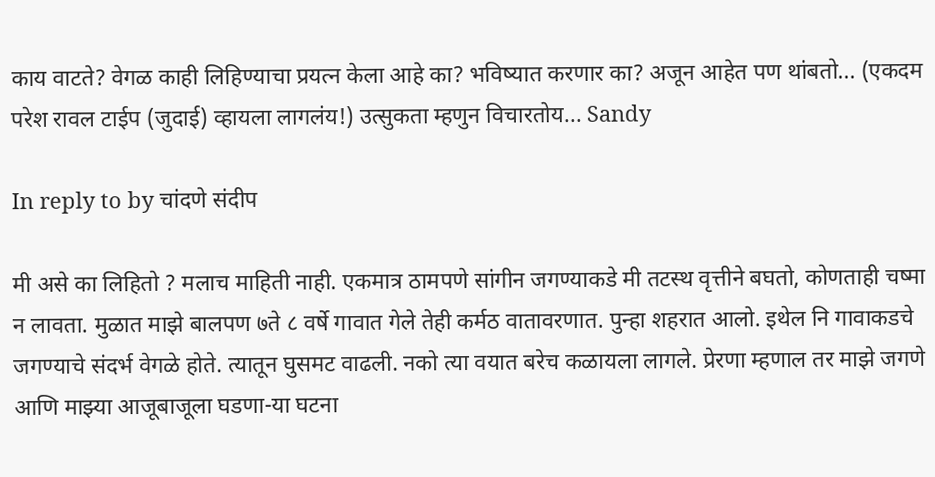काय वाटते? वेगळ काही लिहिण्याचा प्रयत्न केला आहे का? भविष्यात करणार का? अजून आहेत पण थांबतो... (एकदम परेश रावल टाईप (जुदाई) व्हायला लागलंय!) उत्सुकता म्हणुन विचारतोय... Sandy

In reply to by चांदणे संदीप

मी असे का लिहितो ? मलाच माहिती नाही. एकमात्र ठामपणे सांगीन जगण्याकडे मी तटस्थ वृत्तीने बघतो, कोणताही चष्मा न लावता. मुळात माझे बालपण ७ते ८ वर्षे गावात गेले तेही कर्मठ वातावरणात. पुन्हा शहरात आलो. इथेल नि गावाकडचे जगण्याचे संदर्भ वेगळे होते. त्यातून घुसमट वाढली. नको त्या वयात बरेच कळायला लागले. प्रेरणा म्हणाल तर माझे जगणे आणि माझ्या आजूबाजूला घडणा-या घटना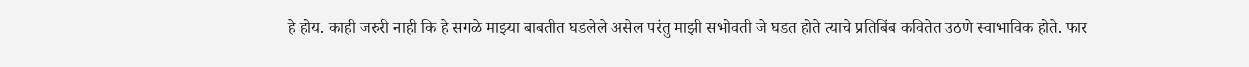हे होय. काही जरुरी नाही कि हे सगळे माझ्या बाबतीत घडलेले असेल परंतु माझी सभोवती जे घडत होते त्याचे प्रतिबिंब कवितेत उठणे स्वाभाविक होते. फार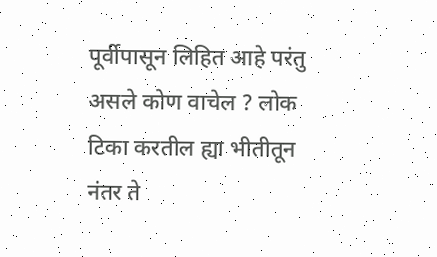पूर्वीपासून लिहित आहे परंतु असले कोण वाचेल ? लोक टिका करतील ह्या भीतीतून नंतर ते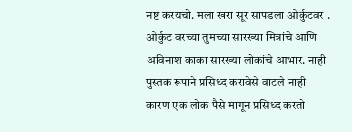नष्ट करयचो. मला खरा सूर सापडला ओर्कुटवर . ओर्कुट वरच्या तुमच्या सारख्या मित्रांचे आणि अविनाश काका सारख्या लोकांचे आभार. नाही पुस्तक रूपाने प्रसिध्द करावेसे वाटले नाही कारण एक लोक पैसे मागून प्रसिध्द करतो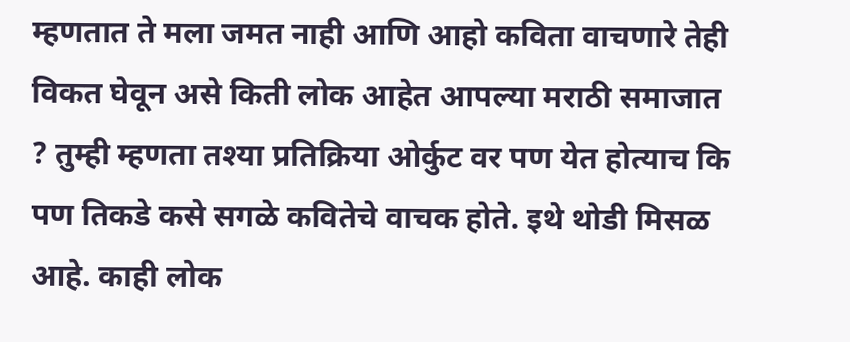म्हणतात ते मला जमत नाही आणि आहो कविता वाचणारे तेही विकत घेवून असे किती लोक आहेत आपल्या मराठी समाजात ? तुम्ही म्हणता तश्या प्रतिक्रिया ओर्कुट वर पण येत होत्याच कि पण तिकडे कसे सगळे कवितेचे वाचक होते. इथे थोडी मिसळ आहे. काही लोक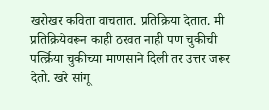खरोखर कविता वाचतात. प्रतिक्रिया देतात. मी प्रतिक्रियेवरून काही ठरवत नाही पण चुकीची पर्त्क्रिया चुकीच्या माणसाने दिली तर उत्तर जरूर देतो. खरे सांगू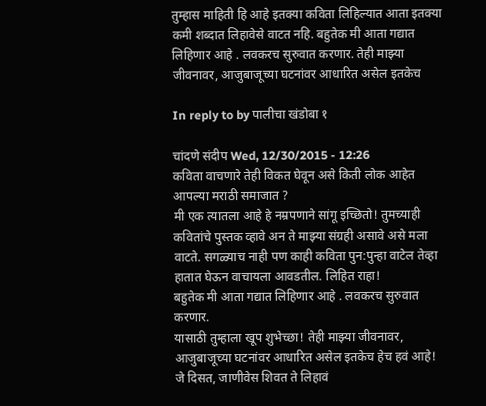तुम्हास माहिती हि आहे इतक्या कविता लिहिल्यात आता इतक्या कमी शब्दात लिहावेसे वाटत नहि. बहुतेक मी आता गद्यात लिहिणार आहे . लवकरच सुरुवात करणार. तेही माझ्या जीवनावर, आजुबाजूच्या घटनांवर आधारित असेल इतकेच

In reply to by पालीचा खंडोबा १

चांदणे संदीप Wed, 12/30/2015 - 12:26
कविता वाचणारे तेही विकत घेवून असे किती लोक आहेत आपल्या मराठी समाजात ?
मी एक त्यातला आहे हे नम्रपणाने सांगू इच्छितो! तुमच्याही कवितांचे पुस्तक व्हावे अन ते माझ्या संग्रही असावे असे मला वाटते. सगळ्याच नाही पण काही कविता पुन:पुन्हा वाटेल तेव्हा हातात घेऊन वाचायला आवडतील. लिहित राहा!
बहुतेक मी आता गद्यात लिहिणार आहे . लवकरच सुरुवात करणार.
यासाठी तुम्हाला खूप शुभेच्छा! तेही माझ्या जीवनावर, आजुबाजूच्या घटनांवर आधारित असेल इतकेच हेच हवं आहे! जे दिसत, जाणीवेस शिवत ते लिहावं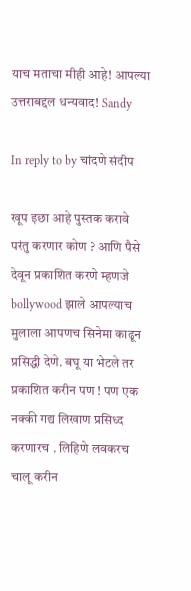याच मताचा मीही आहे! आपल्या उत्तराबद्दल धन्यवाद! Sandy

In reply to by चांदणे संदीप

खूप इछा आहे पुस्तक करावे परंतु करणार कोण ? आणि पैसे देवून प्रकाशित करणे म्हणजे bollywood झाले आपल्याच मुलाला आपणच सिनेमा काढून प्रसिद्धी देणे. बघू या भेटले तर प्रकाशित करीन पण ! पण एक नक्की गद्य लिखाण प्रसिध्द करणारच . लिहिणे लवकरच चालू करीन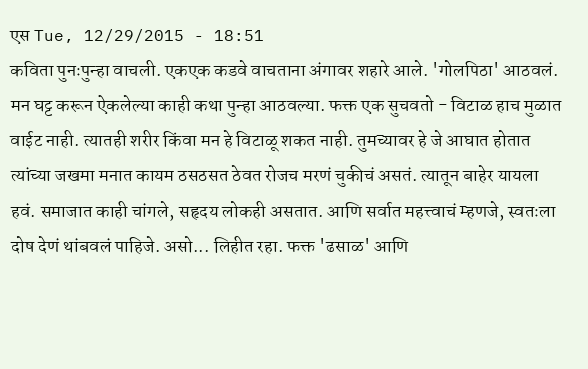एस Tue, 12/29/2015 - 18:51
कविता पुनःपुन्हा वाचली. एकएक कडवे वाचताना अंगावर शहारे आले. 'गोलपिठा' आठवलं. मन घट्ट करून ऐकलेल्या काही कथा पुन्हा आठवल्या. फक्त एक सुचवतो - विटाळ हाच मुळात वाईट नाही. त्यातही शरीर किंवा मन हे विटाळू शकत नाही. तुमच्यावर हे जे आघात होतात त्यांच्या जखमा मनात कायम ठसठसत ठेवत रोजच मरणं चुकीचं असतं. त्यातून बाहेर यायला हवं. समाजात काही चांगले, सहृदय लोकही असतात. आणि सर्वात महत्त्वाचं म्हणजे, स्वतःला दोष देणं थांबवलं पाहिजे. असो... लिहीत रहा. फक्त 'ढसाळ' आणि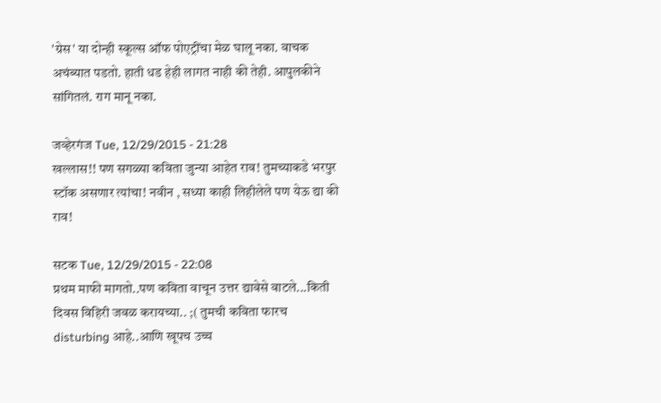'ग्रेस' या दोन्ही स्कूल्स ऑफ पोएट्रींचा मेळ घालू नका. वाचक अचंब्यात पडतो. हाती धड हेही लागत नाही की तेही. आपुलकीने सांगितलं. राग मानू नका.

जव्हेरगंज Tue, 12/29/2015 - 21:28
खल्लास!! पण सगळ्या कविता जुन्या आहेत राव! तुमच्याकडे भरपुर स्टॉक असणार त्यांचा! नवीन , सध्या काही लिहीलेले पण येऊ द्या की राव!

सटक Tue, 12/29/2015 - 22:08
प्रथम माफी मागतो..पण कविता वाचून उत्तर द्यावेसे वाटले...किती दिवस विहिरी जवळ करायच्या.. ;( तुमची कविता फारच disturbing आहे..आणि खूपच उच्च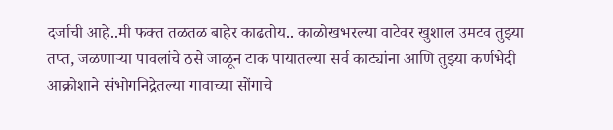दर्जाची आहे..मी फक्त तळतळ बाहेर काढतोय.. काळोखभरल्या वाटेवर खुशाल उमटव तुझ्या तप्त, जळणार्‍या पावलांचे ठसे जाळून टाक पायातल्या सर्व काट्यांना आणि तुझ्या कर्णभेदी आक्रोशाने संभोगनिद्रेतल्या गावाच्या सोंगाचे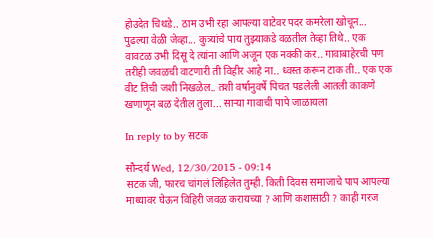होउदेत चिथडे.. ठाम उभी रहा आपल्या वाटेवर पदर कमरेला खोचून... पुढल्या वेळी जेव्हा... कुत्र्यांचे पाय तुझ्याकडे वळतील तेव्हा तिथे.. एक वावटळ उभी दिसू दे त्यांना आणि अजून एक नक्की कर.. गावाबाहेरची पण तरीही जवळची वाटणारी ती विहीर आहे ना.. ध्वस्त करून टाक ती.. एक एक वीट तिची जशी निखळेल.. तशी वर्षानुवर्षे पिचत पडलेली आतली काकणे खणाणून बळ देतील तुला... सार्‍या गावाची पापे जाळायला

In reply to by सटक

सौन्दर्य Wed, 12/30/2015 - 09:14
सटक जी, फारच चांगलं लिहिलेत तुम्ही. किती दिवस समाजाचे पाप आपल्या माथ्यावर घेऊन विहिरी जवळ करायच्या ? आणि कशासाठी ? काही गरज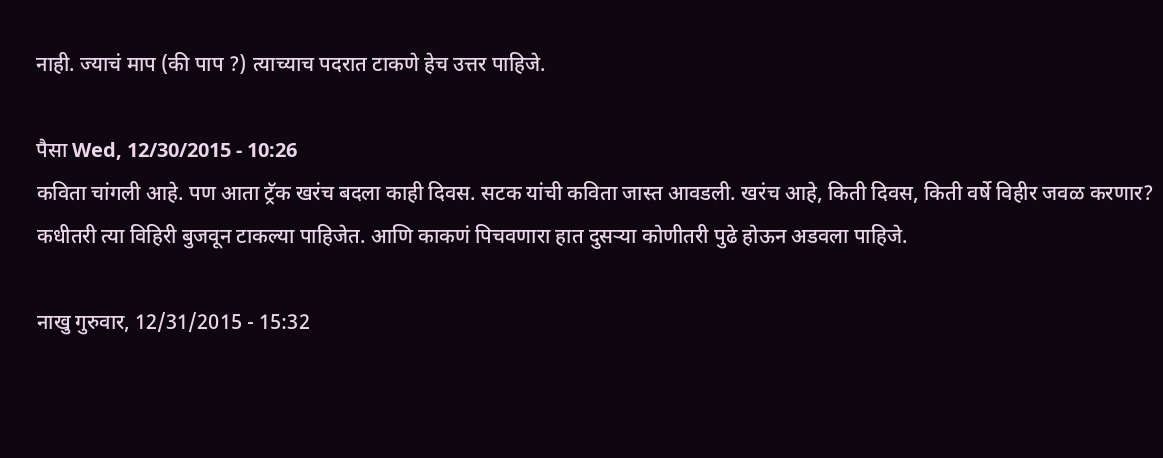नाही. ज्याचं माप (की पाप ?) त्याच्याच पदरात टाकणे हेच उत्तर पाहिजे.

पैसा Wed, 12/30/2015 - 10:26
कविता चांगली आहे. पण आता ट्रॅक खरंच बदला काही दिवस. सटक यांची कविता जास्त आवडली. खरंच आहे, किती दिवस, किती वर्षे विहीर जवळ करणार? कधीतरी त्या विहिरी बुजवून टाकल्या पाहिजेत. आणि काकणं पिचवणारा हात दुसर्‍या कोणीतरी पुढे होऊन अडवला पाहिजे.

नाखु गुरुवार, 12/31/2015 - 15:32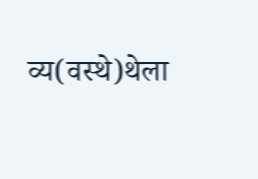व्य(वस्थे)थेला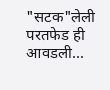"सटक"लेली परतफेड ही आवडली...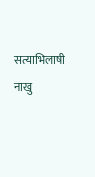सत्याभिलाषी नाखु